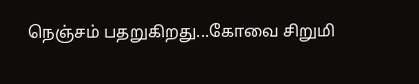நெஞ்சம் பதறுகிறது...கோவை சிறுமி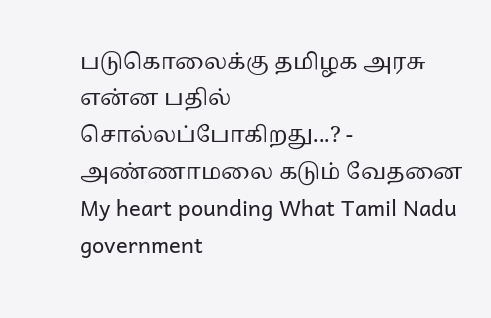படுகொலைக்கு தமிழக அரசு என்ன பதில் சொல்லப்போகிறது...? - அண்ணாமலை கடும் வேதனை
My heart pounding What Tamil Nadu government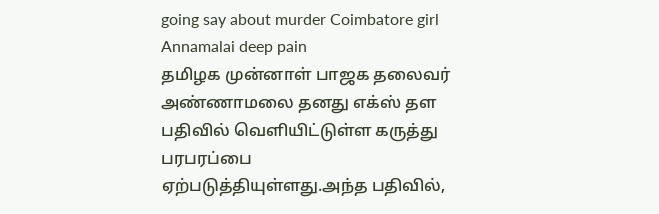going say about murder Coimbatore girl Annamalai deep pain
தமிழக முன்னாள் பாஜக தலைவர் அண்ணாமலை தனது எக்ஸ் தள பதிவில் வெளியிட்டுள்ள கருத்து பரபரப்பை ஏற்படுத்தியுள்ளது.அந்த பதிவில்,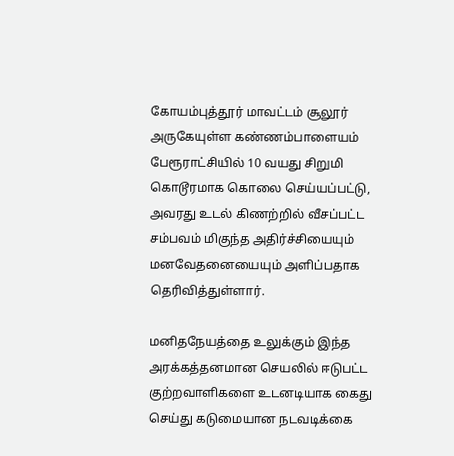கோயம்புத்தூர் மாவட்டம் சூலூர் அருகேயுள்ள கண்ணம்பாளையம் பேரூராட்சியில் 10 வயது சிறுமி கொடூரமாக கொலை செய்யப்பட்டு, அவரது உடல் கிணற்றில் வீசப்பட்ட சம்பவம் மிகுந்த அதிர்ச்சியையும் மனவேதனையையும் அளிப்பதாக தெரிவித்துள்ளார்.

மனிதநேயத்தை உலுக்கும் இந்த அரக்கத்தனமான செயலில் ஈடுபட்ட குற்றவாளிகளை உடனடியாக கைது செய்து கடுமையான நடவடிக்கை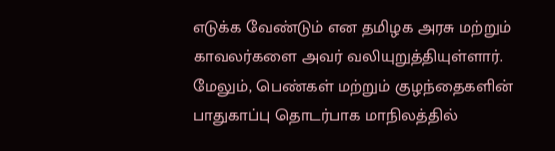எடுக்க வேண்டும் என தமிழக அரசு மற்றும் காவலர்களை அவர் வலியுறுத்தியுள்ளார்.
மேலும், பெண்கள் மற்றும் குழந்தைகளின் பாதுகாப்பு தொடர்பாக மாநிலத்தில்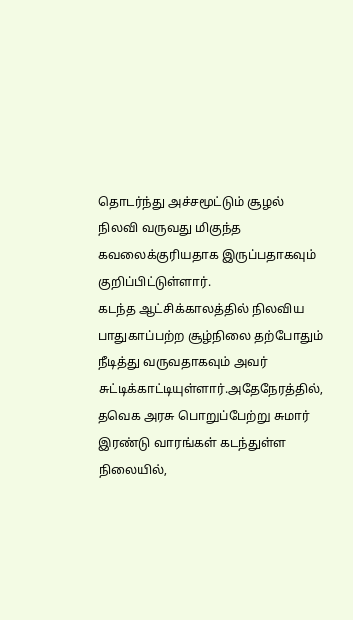தொடர்ந்து அச்சமூட்டும் சூழல் நிலவி வருவது மிகுந்த கவலைக்குரியதாக இருப்பதாகவும் குறிப்பிட்டுள்ளார்.
கடந்த ஆட்சிக்காலத்தில் நிலவிய பாதுகாப்பற்ற சூழ்நிலை தற்போதும் நீடித்து வருவதாகவும் அவர் சுட்டிக்காட்டியுள்ளார்.அதேநேரத்தில், தவெக அரசு பொறுப்பேற்று சுமார் இரண்டு வாரங்கள் கடந்துள்ள நிலையில்,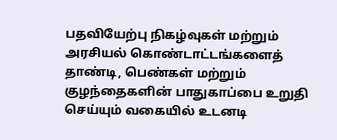பதவியேற்பு நிகழ்வுகள் மற்றும் அரசியல் கொண்டாட்டங்களைத் தாண்டி, பெண்கள் மற்றும் குழந்தைகளின் பாதுகாப்பை உறுதி செய்யும் வகையில் உடனடி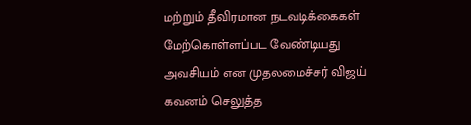மற்றும் தீவிரமான நடவடிக்கைகள் மேற்கொள்ளப்பட வேண்டியது அவசியம் என முதலமைச்சர் விஜய் கவனம் செலுத்த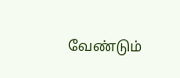வேண்டும்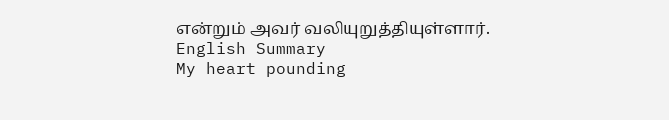என்றும் அவர் வலியுறுத்தியுள்ளார்.
English Summary
My heart pounding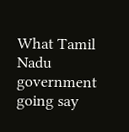What Tamil Nadu government going say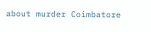about murder Coimbatore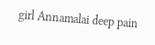girl Annamalai deep pain